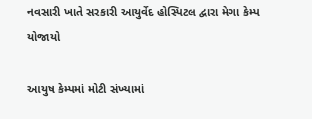નવસારી ખાતે સરકારી આયુર્વેદ હોસ્પિટલ દ્વારા મેગા કેમ્પ યોજાયો

આયુષ કેમ્પમાં મોટી સંખ્યામાં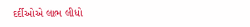દર્દીઓએ લાભ લીધો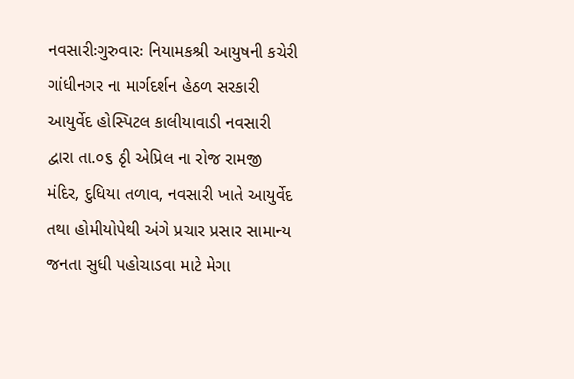નવસારીઃગુરુવારઃ નિયામકશ્રી આયુષની કચેરી ગાંધીનગર ના માર્ગદર્શન હેઠળ સરકારી આયુર્વેદ હોસ્પિટલ કાલીયાવાડી નવસારી દ્વારા તા.૦૬ ઠૃી એપ્રિલ ના રોજ રામજી મંદિર, દુધિયા તળાવ, નવસારી ખાતે આયુર્વેદ તથા હોમીયોપેથી અંગે પ્રચાર પ્રસાર સામાન્ય જનતા સુધી પહોચાડવા માટે મેગા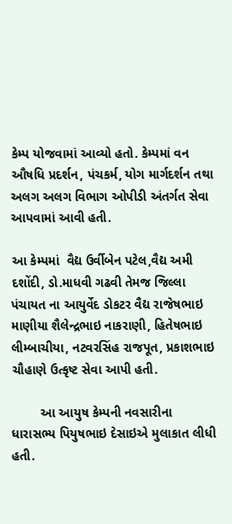કેમ્પ યોજવામાં આવ્યો હતો. કેમ્પમાં વન ઔષધિ પ્રદર્શન, પંચકર્મ, યોગ માર્ગદર્શન તથા અલગ અલગ વિભાગ ઓપીડી અંતર્ગત સેવા આપવામાં આવી હતી.

આ કેમ્પમાં  વૈદ્ય ઉર્વીબેન પટેલ,વૈદ્ય અમી દશોંદી, ડો.માધવી ગઢવી તેમજ જિલ્લા પંચાયત ના આયુર્વેદ ડોકટર વૈદ્ય રાજેષભાઇ માણીયા શૈલેન્દ્રભાઇ નાકરાણી, હિતેષભાઇ લીમ્બાચીયા, નટવરસિંહ રાજપૂત, પ્રકાશભાઇ ચૌહાણે ઉત્કૃષ્ટ સેવા આપી હતી.

        આ આયુષ કેમ્પની નવસારીના ધારાસભ્ય પિયુષભાઇ દેસાઇએ મુલાકાત લીધી હતી.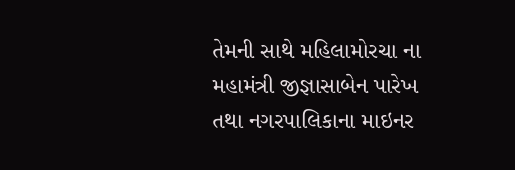તેમની સાથે મહિલામોરચા ના મહામંત્રી જીજ્ઞાસાબેન પારેખ તથા નગરપાલિકાના માઇનર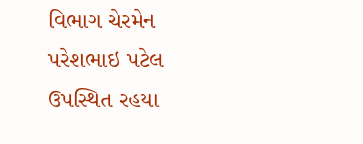વિભાગ ચેરમેન પરેશભાઇ પટેલ ઉપસ્થિત રહયા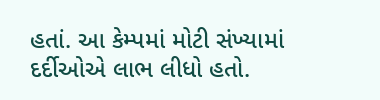હતાં. આ કેમ્પમાં મોટી સંખ્યામાં દર્દીઓએ લાભ લીધો હતો.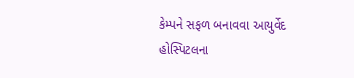કેમ્પને સફળ બનાવવા આયુર્વેદ હોસ્પિટલના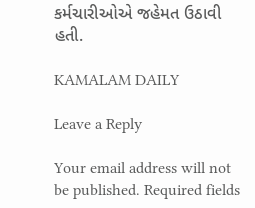કર્મચારીઓએ જહેમત ઉઠાવી હતી.

KAMALAM DAILY

Leave a Reply

Your email address will not be published. Required fields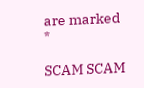are marked *

SCAM SCAM